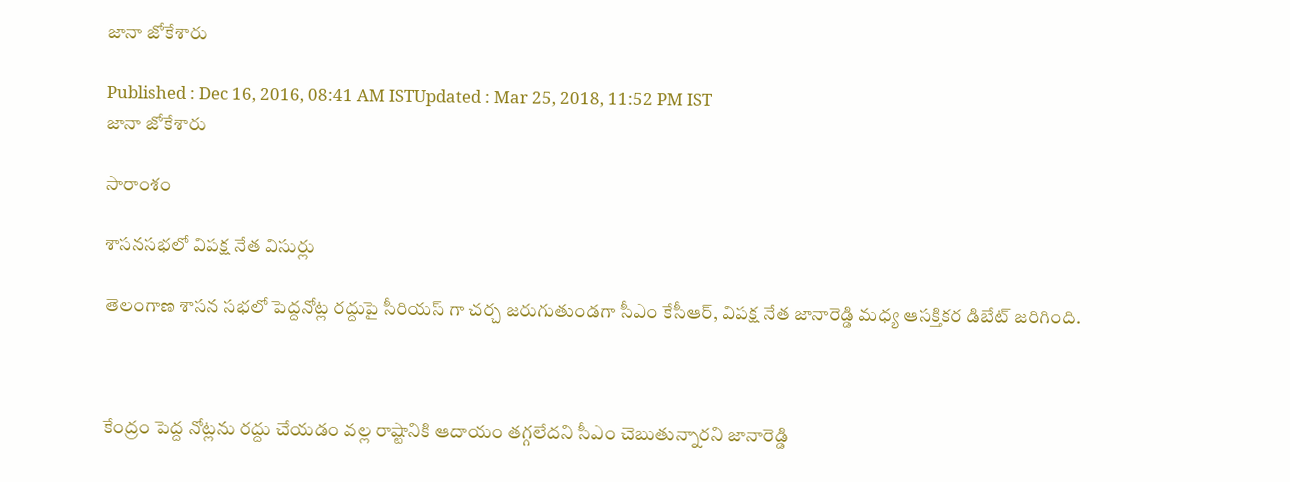జానా జోకేశారు

Published : Dec 16, 2016, 08:41 AM ISTUpdated : Mar 25, 2018, 11:52 PM IST
జానా జోకేశారు

సారాంశం

శాసనసభలో విపక్ష నేత విసుర్లు

తెలంగాణ శాసన సభలో పెద్దనోట్ల రద్దుపై సీరియస్ గా చర్చ జరుగుతుండగా సీఎం కేసీఆర్‌, విపక్ష నేత జానారెడ్డి మధ్య ఆసక్తికర డిబేట్‌ జరిగింది.



కేంద్రం పెద్ద నోట్లను రద్దు చేయడం వల్ల రాష్టానికి ఆదాయం తగ్గలేదని సీఎం చెబుతున్నారని జానారెడ్డి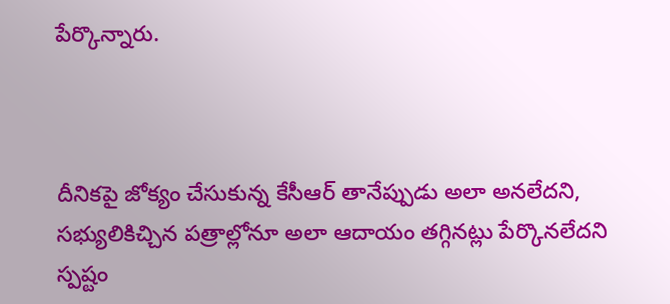పేర్కొన్నారు.



దీనికపై జోక్యం చేసుకున్న కేసీఆర్‌ తానేప్పుడు అలా అనలేదని, సభ్యులికిచ్చిన పత్రాల్లోనూ అలా ఆదాయం తగ్గినట్లు పేర్కొనలేదని స్పష్టం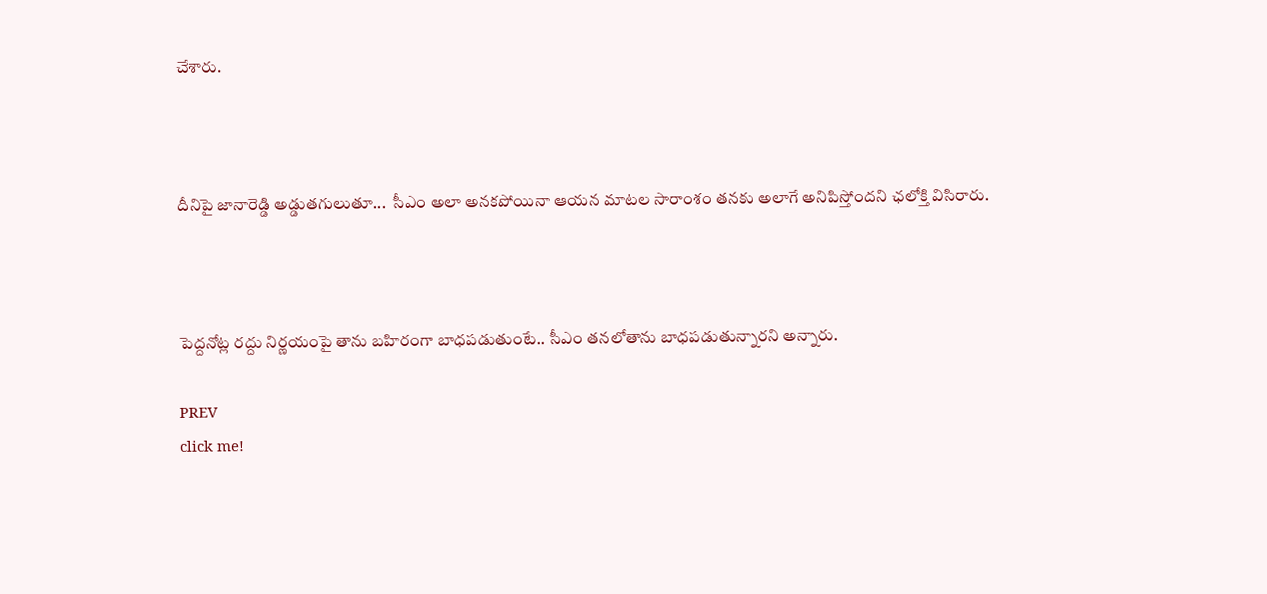చేశారు.



దీనిపై జానారెడ్డి అడ్డుతగులుతూ...  సీఎం అలా అనకపోయినా ఆయన మాటల సారాంశం తనకు అలాగే అనిపిస్తోందని ఛలోక్తి విసిరారు.



పెద్దనోట్ల రద్దు నిర్ణయంపై తాను బహిరంగా బాధపడుతుంటే.. సీఎం తనలోతాను బాధపడుతున్నారని అన్నారు.

PREV
click me!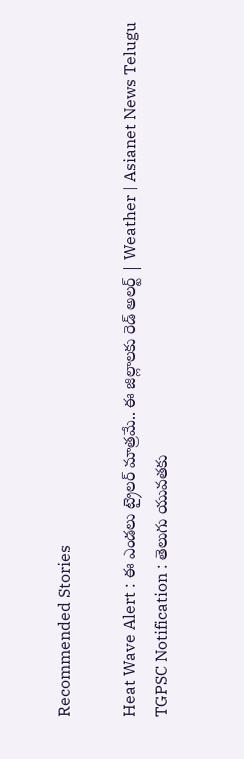Recommended Stories

Heat Wave Alert : ఈ ఎండలు ట్రైలర్ మాత్రమే.. ఈ జిల్లాలకు రెడ్ అలర్ట్ | Weather | Asianet News Telugu
TGPSC Notification : తెలుగు యువతకు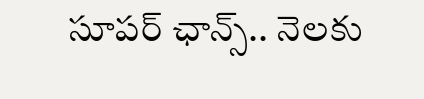సూపర్ ఛాన్స్.. నెలకు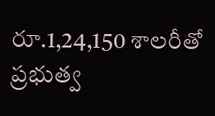రూ.1,24,150 శాలరీతో ప్రభుత్వ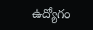ఉద్యోగం